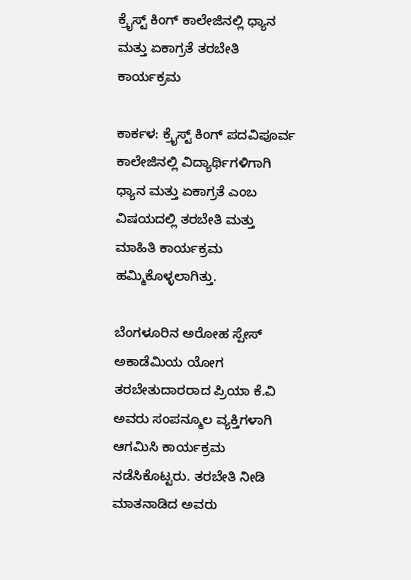ಕ್ರೈಸ್ಟ್ ಕಿಂಗ್ ಕಾಲೇಜಿನಲ್ಲಿ ಧ್ಯಾನ ಮತ್ತು ಏಕಾಗ್ರತೆ ತರಬೇತಿ ಕಾರ್ಯಕ್ರಮ

ಕಾರ್ಕಳ: ಕ್ರೈಸ್ಟ್ ಕಿಂಗ್ ಪದವಿಪೂರ್ವ ಕಾಲೇಜಿನಲ್ಲಿ ವಿದ್ಯಾರ್ಥಿಗಳಿಗಾಗಿ ಧ್ಯಾನ ಮತ್ತು ಏಕಾಗ್ರತೆ ಎಂಬ ವಿಷಯದಲ್ಲಿ ತರಬೇತಿ ಮತ್ತು ಮಾಹಿತಿ ಕಾರ್ಯಕ್ರಮ ಹಮ್ಮಿಕೊಳ್ಳಲಾಗಿತ್ತು.

ಬೆಂಗಳೂರಿನ ಅರೋಹ ಸ್ಪೇಸ್ ಅಕಾಡೆಮಿಯ ಯೋಗ ತರಬೇತುದಾರರಾದ ಪ್ರಿಯಾ ಕೆ.ವಿ ಅವರು ಸಂಪನ್ಮೂಲ ವ್ಯಕ್ತಿಗಳಾಗಿ ಆಗಮಿಸಿ ಕಾರ್ಯಕ್ರಮ ನಡೆಸಿಕೊಟ್ಟರು. ತರಬೇತಿ ನೀಡಿ ಮಾತನಾಡಿದ ಅವರು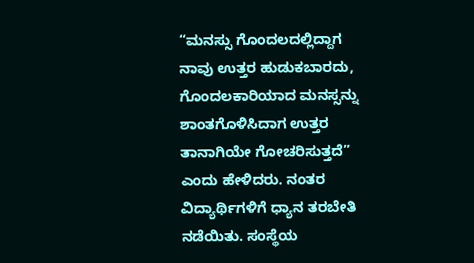“ಮನಸ್ಸು ಗೊಂದಲದಲ್ಲಿದ್ದಾಗ ನಾವು ಉತ್ತರ ಹುಡುಕಬಾರದು, ಗೊಂದಲಕಾರಿಯಾದ ಮನಸ್ಸನ್ನು ಶಾಂತಗೊಳಿಸಿದಾಗ ಉತ್ತರ ತಾನಾಗಿಯೇ ಗೋಚರಿಸುತ್ತದೆ” ಎಂದು ಹೇಳಿದರು. ನಂತರ ವಿದ್ಯಾರ್ಥಿಗಳಿಗೆ ಧ್ಯಾನ ತರಬೇತಿ ನಡೆಯಿತು. ಸಂಸ್ಥೆಯ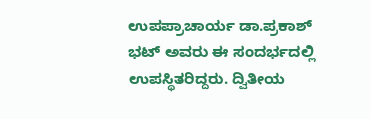ಉಪಪ್ರಾಚಾರ್ಯ ಡಾ.ಪ್ರಕಾಶ್ ಭಟ್ ಅವರು ಈ ಸಂದರ್ಭದಲ್ಲಿ ಉಪಸ್ಥಿತರಿದ್ದರು. ದ್ವಿತೀಯ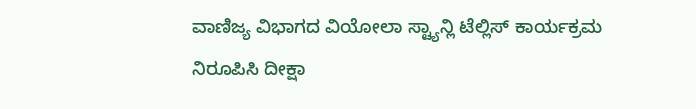ವಾಣಿಜ್ಯ ವಿಭಾಗದ ವಿಯೋಲಾ ಸ್ಟ್ಯಾನ್ಲಿ ಟೆಲ್ಲಿಸ್ ಕಾರ್ಯಕ್ರಮ ನಿರೂಪಿಸಿ ದೀಕ್ಷಾ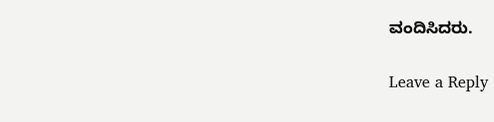ವಂದಿಸಿದರು.

Leave a Reply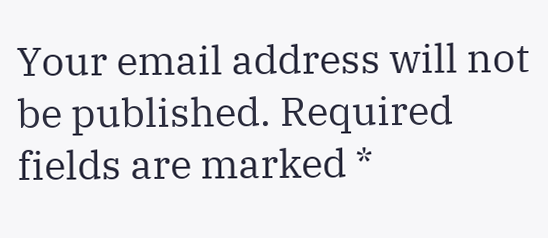Your email address will not be published. Required fields are marked *